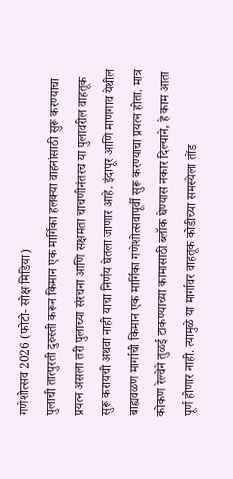गणेशोत्सव 2026 (फोटो- सोक्ष मिडिया)
पुलाची तात्पुरती दुरुस्ती करून किमान एक मार्गिका हलक्या वाहनांसाठी सुरू करण्याचा प्रयत्न असला तरी पुलाच्या संरचना आणि सक्षमता चाचणीनंतरच या पुलावरील वाहतूक सुरू करायची अथवा नाही याचा निर्णय घेतला जाणार आहे. इंदापूर आणि माणगाव येथील बाह्यवळण मार्गाची किमान एक मार्गिका गणेशोत्सवापूर्वी सुरू करण्याचा प्रयत्न होता. मात्र कोकण रेल्वेने तुळई टाकण्याच्या कामासाठी ब्लॉक घेण्यास नकार दिल्याने, हे काम आता पूर्ण होणार नाही. त्यामुळे या मार्गावर वाहतूक कोडीच्या समस्येला तोंड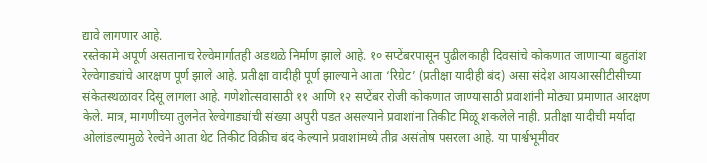द्यावे लागणार आहे.
रस्तेकामे अपूर्ण असतानाच रेल्वेमार्गातही अडथळे निर्माण झाले आहे. १० सप्टेंबरपासून पुढीलकाही दिवसांचे कोकणात जाणाऱ्या बहुतांश रेल्वेगाड्यांचे आरक्षण पूर्ण झाले आहे. प्रतीक्षा वादीही पूर्ण झाल्याने आता ‘रिग्रेट’ (प्रतीक्षा यादीही बंद) असा संदेश आयआरसीटीसीच्या संकेतस्थळावर दिसू लागला आहे. गणेशोत्सवासाठी ११ आणि १२ सप्टेंबर रोजी कोकणात जाण्यासाठी प्रवाशांनी मोठ्या प्रमाणात आरक्षण केले. मात्र, मागणीच्या तुलनेत रेल्वेगाड्यांची संख्या अपुरी पडत असल्याने प्रवाशांना तिकीट मिळू शकलेले नाही. प्रतीक्षा यादीची मर्यादा ओलांडल्यामुळे रेल्वेने आता थेट तिकीट विक्रीच बंद केल्याने प्रवाशांमध्ये तीव्र असंतोष पसरला आहे. या पार्श्वभूमीवर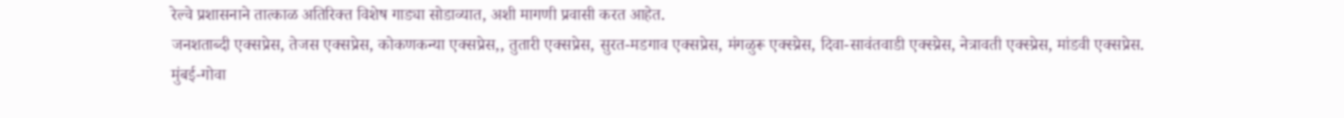रेल्वे प्रशासनाने तात्काळ अतिरिक्त विशेष गाड्या सोडाव्यात, अशी मागणी प्रवासी करत आहेत.
जनशताब्दी एक्सप्रेस, तेजस एक्सप्रेस, कोकणकन्या एक्सप्रेस,, तुतारी एक्सप्रेस, सुरत-मडगाव एक्सप्रेस, मंगळुरू एक्स्प्रेस, दिवा-सावंतवाडी एक्स्प्रेस, नेत्रावती एक्स्प्रेस, मांडवी एक्सप्रेस.
मुंबई-गोवा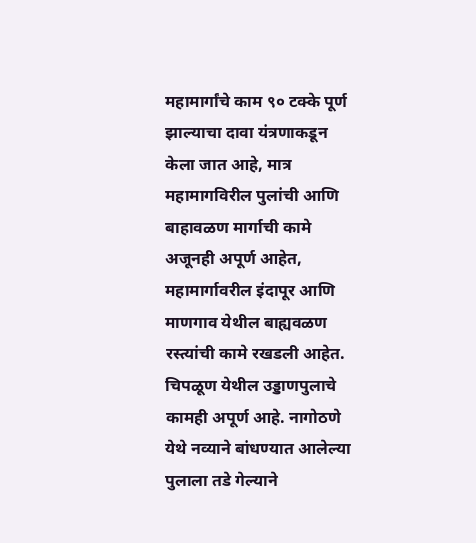महामार्गांचे काम ९० टक्के पूर्ण झाल्याचा दावा यंत्रणाकडून केला जात आहे, मात्र महामागविरील पुलांची आणि बाहावळण मार्गाची कामे अजूनही अपूर्ण आहेत, महामार्गावरील इंदापूर आणि माणगाव येथील बाह्यवळण रस्त्यांची कामे रखडली आहेत. चिपळूण येथील उड्डाणपुलाचे कामही अपूर्ण आहे. नागोठणे येथे नव्याने बांधण्यात आलेल्या पुलाला तडे गेल्याने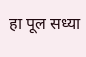हा पूल सध्या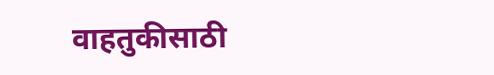वाहतुकीसाठी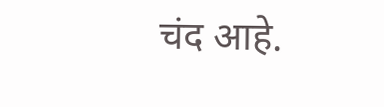चंद आहे.